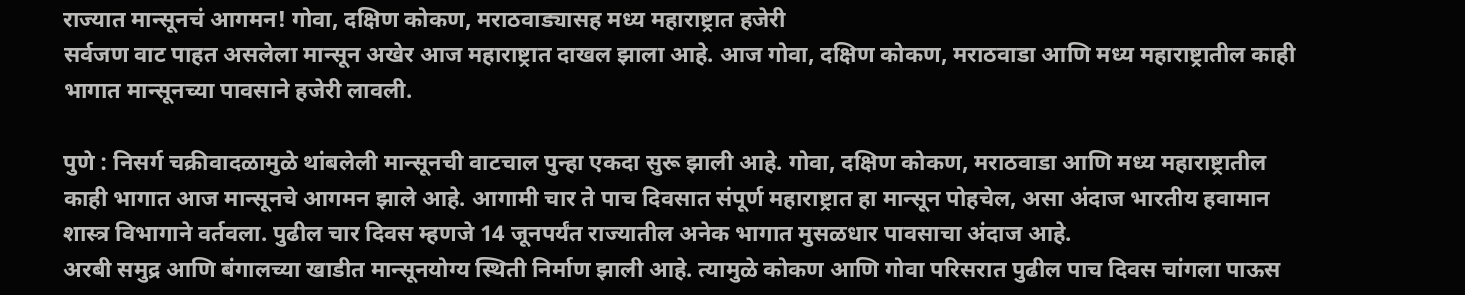राज्यात मान्सूनचं आगमन! गोवा, दक्षिण कोकण, मराठवाड्यासह मध्य महाराष्ट्रात हजेरी
सर्वजण वाट पाहत असलेला मान्सून अखेर आज महाराष्ट्रात दाखल झाला आहे. आज गोवा, दक्षिण कोकण, मराठवाडा आणि मध्य महाराष्ट्रातील काही भागात मान्सूनच्या पावसाने हजेरी लावली.

पुणे : निसर्ग चक्रीवादळामुळे थांबलेली मान्सूनची वाटचाल पुन्हा एकदा सुरू झाली आहे. गोवा, दक्षिण कोकण, मराठवाडा आणि मध्य महाराष्ट्रातील काही भागात आज मान्सूनचे आगमन झाले आहे. आगामी चार ते पाच दिवसात संपूर्ण महाराष्ट्रात हा मान्सून पोहचेल, असा अंदाज भारतीय हवामान शास्त्र विभागाने वर्तवला. पुढील चार दिवस म्हणजे 14 जूनपर्यंत राज्यातील अनेक भागात मुसळधार पावसाचा अंदाज आहे.
अरबी समुद्र आणि बंगालच्या खाडीत मान्सूनयोग्य स्थिती निर्माण झाली आहे. त्यामुळे कोकण आणि गोवा परिसरात पुढील पाच दिवस चांगला पाऊस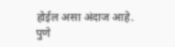होईल असा अंदाज आहे. पुणे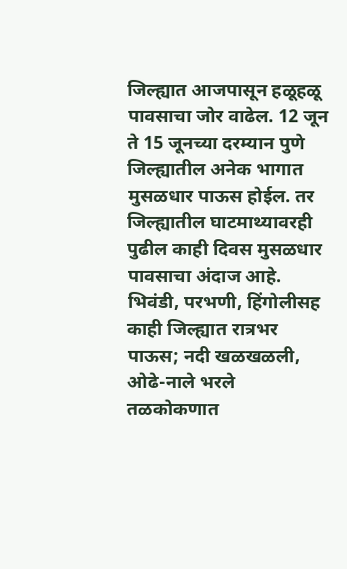जिल्ह्यात आजपासून हळूहळू पावसाचा जोर वाढेल. 12 जून ते 15 जूनच्या दरम्यान पुणे जिल्ह्यातील अनेक भागात मुसळधार पाऊस होईल. तर जिल्ह्यातील घाटमाथ्यावरही पुढील काही दिवस मुसळधार पावसाचा अंदाज आहे.
भिवंडी, परभणी, हिंगोलीसह काही जिल्ह्यात रात्रभर पाऊस; नदी खळखळली, ओढे-नाले भरले
तळकोकणात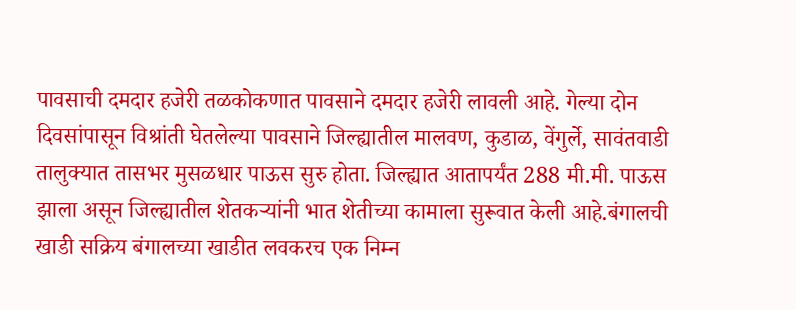पावसाची दमदार हजेरी तळकोकणात पावसाने दमदार हजेरी लावली आहे. गेल्या दोन दिवसांपासून विश्रांती घेतलेल्या पावसाने जिल्ह्यातील मालवण, कुडाळ, वेंगुर्ले, सावंतवाडी तालुक्यात तासभर मुसळधार पाऊस सुरु होता. जिल्ह्यात आतापर्यंत 288 मी.मी. पाऊस झाला असून जिल्ह्यातील शेतकऱ्यांनी भात शेतीच्या कामाला सुरूवात केली आहे.बंगालची खाडी सक्रिय बंगालच्या खाडीत लवकरच एक निम्न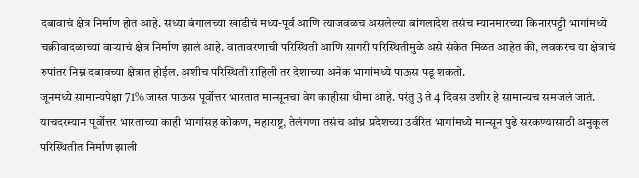दबावाचं क्षेत्र निर्माण होत आहे. सध्या बंगालच्या खाडीचं मध्य-पूर्व आणि त्याजवळच असलेल्या बांगलादेश तसंच म्यानमारच्या किनारपट्टी भागांमध्ये चक्रीवादळाच्या वाऱ्याचं क्षेत्र निर्माण झालं आहे. वातावरणाची परिस्थिती आणि सागरी परिस्थितीमुळे असे संकेत मिळत आहेत की, लवकरच या क्षेत्राचं रुपांतर निम्न दबावच्या क्षेत्रात होईल. अशीच परिस्थिती राहिली तर देशाच्या अनेक भागांमध्ये पाऊस पडू शकतो.
जूनमध्ये सामान्यपेक्षा 71% जास्त पाऊस पूर्वोत्तर भारतात मान्सूनचा वेग काहीसा धीमा आहे. परंतु 3 ते 4 दिवस उशीर हे सामान्यच समजलं जातं. याचदरम्यान पूर्वोत्तर भारताच्या काही भागांसह कोकण, महाराष्ट्र, तेलंगणा तसंच आंध्र प्रदेशच्या उर्वरित भागांमध्ये मान्सून पुढे सरकण्यासाठी अनुकूल परिस्थितीत निर्माण झाली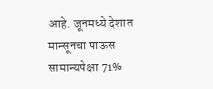आहे. जूनमध्ये देशात मान्सूनचा पाऊस सामान्यपेक्षा 71%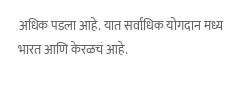अधिक पडला आहे. यात सर्वाधिक योगदान मध्य भारत आणि केरळचं आहे.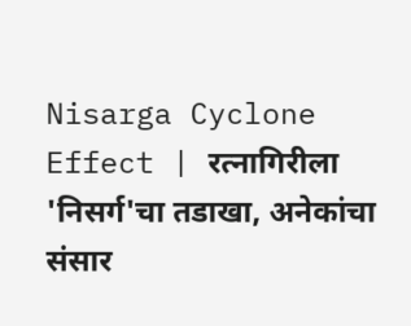Nisarga Cyclone Effect | रत्नागिरीला 'निसर्ग'चा तडाखा, अनेकांचा संसार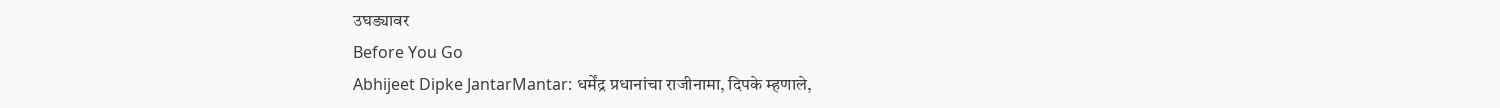उघड्यावर
Before You Go
Abhijeet Dipke JantarMantar: धर्मेंद्र प्रधानांचा राजीनामा, दिपके म्हणाले,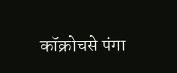कॉक्रोचसे पंगा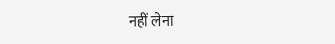नहीं लेना